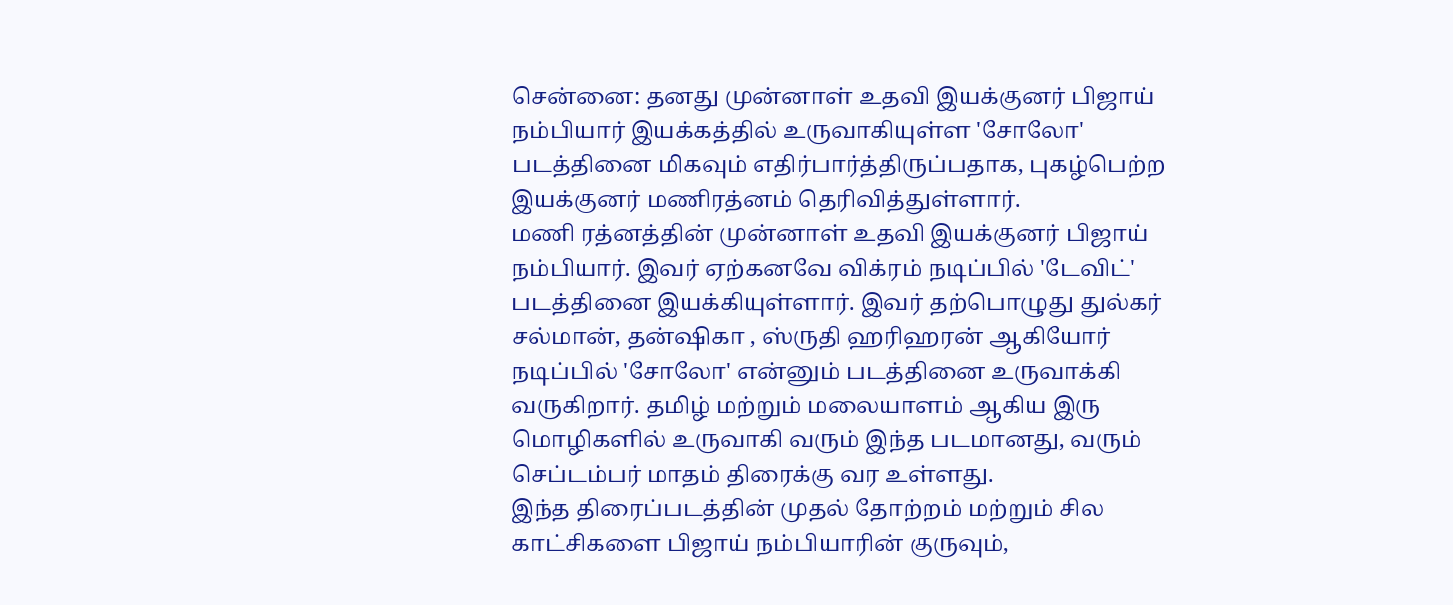சென்னை: தனது முன்னாள் உதவி இயக்குனர் பிஜாய் நம்பியார் இயக்கத்தில் உருவாகியுள்ள 'சோலோ' படத்தினை மிகவும் எதிர்பார்த்திருப்பதாக, புகழ்பெற்ற இயக்குனர் மணிரத்னம் தெரிவித்துள்ளார்.
மணி ரத்னத்தின் முன்னாள் உதவி இயக்குனர் பிஜாய் நம்பியார். இவர் ஏற்கனவே விக்ரம் நடிப்பில் 'டேவிட்' படத்தினை இயக்கியுள்ளார். இவர் தற்பொழுது துல்கர் சல்மான், தன்ஷிகா , ஸ்ருதி ஹரிஹரன் ஆகியோர் நடிப்பில் 'சோலோ' என்னும் படத்தினை உருவாக்கி வருகிறார். தமிழ் மற்றும் மலையாளம் ஆகிய இரு மொழிகளில் உருவாகி வரும் இந்த படமானது, வரும் செப்டம்பர் மாதம் திரைக்கு வர உள்ளது.
இந்த திரைப்படத்தின் முதல் தோற்றம் மற்றும் சில காட்சிகளை பிஜாய் நம்பியாரின் குருவும்,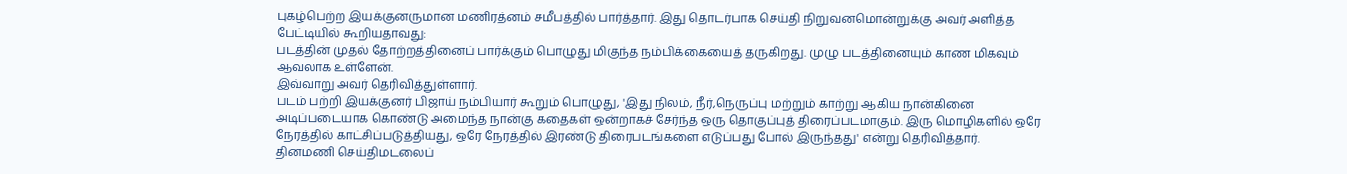புகழ்பெற்ற இயக்குனருமான மணிரத்னம் சமீபத்தில் பார்த்தார். இது தொடர்பாக செய்தி நிறுவனமொன்றுக்கு அவர் அளித்த பேட்டியில் கூறியதாவது:
படத்தின் முதல் தோற்றத்தினைப் பார்க்கும் பொழுது மிகுந்த நம்பிக்கையைத் தருகிறது. முழு படத்தினையும் காண மிகவும் ஆவலாக உள்ளேன்.
இவ்வாறு அவர் தெரிவித்துள்ளார்.
படம் பற்றி இயக்குனர் பிஜாய் நம்பியார் கூறும் பொழுது, 'இது நிலம், நீர்,நெருப்பு மற்றும் காற்று ஆகிய நான்கினை அடிப்படையாக கொண்டு அமைந்த நான்கு கதைகள் ஒன்றாகச் சேர்ந்த ஒரு தொகுப்புத் திரைப்படமாகும். இரு மொழிகளில் ஒரே நேரத்தில் காட்சிப்படுத்தியது, ஒரே நேரத்தில் இரண்டு திரைபடங்களை எடுப்பது போல் இருந்தது' என்று தெரிவித்தார்.
தினமணி செய்திமடலைப்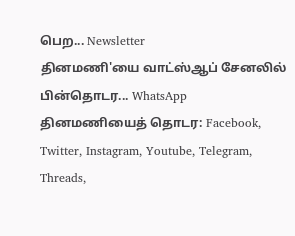பெற... Newsletter
தினமணி'யை வாட்ஸ்ஆப் சேனலில் பின்தொடர... WhatsApp
தினமணியைத் தொடர: Facebook, Twitter, Instagram, Youtube, Telegram, Threads,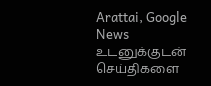Arattai, Google News
உடனுக்குடன் செய்திகளை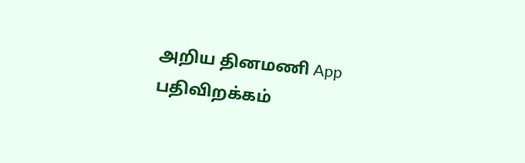அறிய தினமணி App பதிவிறக்கம்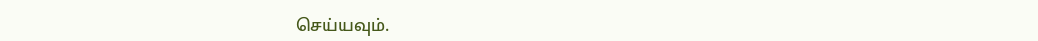செய்யவும்.